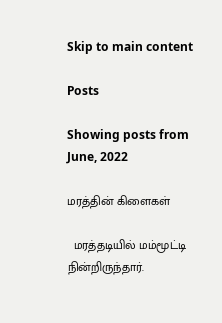Skip to main content

Posts

Showing posts from June, 2022

மரத்தின் கிளைகள்

  மரத்தடியில் மம்மூட்டி நின்றிருந்தார்.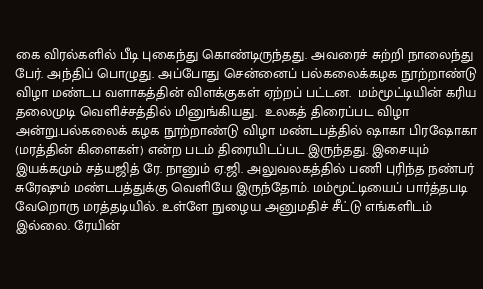கை விரல்களில் பீடி புகைந்து கொண்டிருந்தது. அவரைச் சுற்றி நாலைந்து பேர். அந்திப் பொழுது. அப்போது சென்னைப் பல்கலைக்கழக நூற்றாண்டு விழா மண்டப வளாகத்தின் விளக்குகள் ஏற்றப் பட்டன.  மம்மூட்டியின் கரிய தலைமுடி வெளிச்சத்தில் மினுங்கியது.  உலகத் திரைப்பட விழா அன்று.பல்கலைக் கழக நூற்றாண்டு விழா மண்டபத்தில் ஷாகா பிரஷோகா (மரத்தின் கிளைகள்) என்ற படம் திரையிடப்பட இருந்தது. இசையும் இயக்கமும் சத்யஜித் ரே. நானும் ஏ.ஜி. அலுவலகத்தில் பணி புரிந்த நண்பர் சுரேஷும் மண்டபத்துக்கு வெளியே இருந்தோம். மம்மூட்டியைப் பார்த்தபடி வேறொரு மரத்தடியில். உள்ளே நுழைய அனுமதிச் சீட்டு எங்களிடம் இல்லை. ரேயின்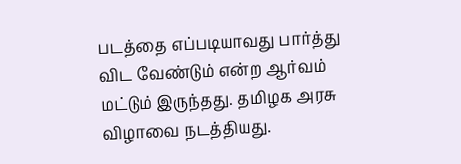படத்தை எப்படியாவது பார்த்து விட வேண்டும் என்ற ஆர்வம் மட்டும் இருந்தது. தமிழக அரசு விழாவை நடத்தியது.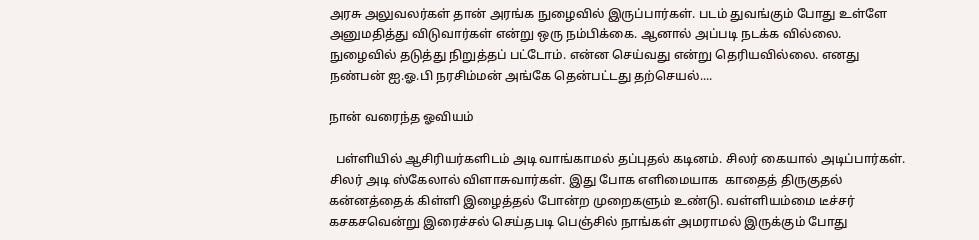அரசு அலுவலர்கள் தான் அரங்க நுழைவில் இருப்பார்கள். படம் துவங்கும் போது உள்ளே அனுமதித்து விடுவார்கள் என்று ஒரு நம்பிக்கை. ஆனால் அப்படி நடக்க வில்லை. நுழைவில் தடுத்து நிறுத்தப் பட்டோம். என்ன செய்வது என்று தெரியவில்லை. எனது நண்பன் ஐ.ஓ.பி நரசிம்மன் அங்கே தென்பட்டது தற்செயல்....

நான் வரைந்த ஓவியம்

  பள்ளியில் ஆசிரியர்களிடம் அடி வாங்காமல் தப்புதல் கடினம். சிலர் கையால் அடிப்பார்கள். சிலர் அடி ஸ்கேலால் விளாசுவார்கள். இது போக எளிமையாக  காதைத் திருகுதல்  கன்னத்தைக் கிள்ளி இழைத்தல் போன்ற முறைகளும் உண்டு. வள்ளியம்மை டீச்சர் கசகசவென்று இரைச்சல் செய்தபடி பெஞ்சில் நாங்கள் அமராமல் இருக்கும் போது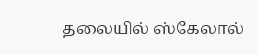தலையில் ஸ்கேலால்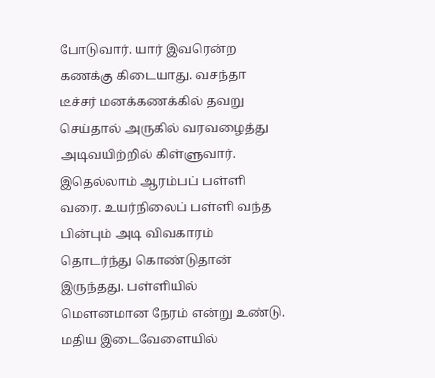போடுவார். யார் இவரென்ற கணக்கு கிடையாது. வசந்தா டீச்சர் மனக்கணக்கில் தவறு செய்தால் அருகில் வரவழைத்து அடிவயிற்றில் கிள்ளுவார். இதெல்லாம் ஆரம்பப் பள்ளி வரை. உயர்நிலைப் பள்ளி வந்த பின்பும் அடி விவகாரம் தொடர்ந்து கொண்டுதான் இருந்தது. பள்ளியில் மெளனமான நேரம் என்று உண்டு. மதிய இடைவேளையில்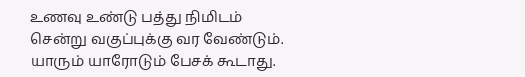உணவு உண்டு பத்து நிமிடம் சென்று வகுப்புக்கு வர வேண்டும். யாரும் யாரோடும் பேசக் கூடாது.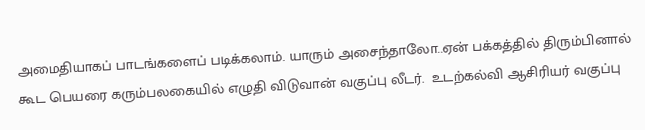அமைதியாகப் பாடங்களைப் படிக்கலாம். யாரும் அசைந்தாலோ..ஏன் பக்கத்தில் திரும்பினால் கூட பெயரை கரும்பலகையில் எழுதி விடுவான் வகுப்பு லீடர்.  உடற்கல்வி ஆசிரியர் வகுப்பு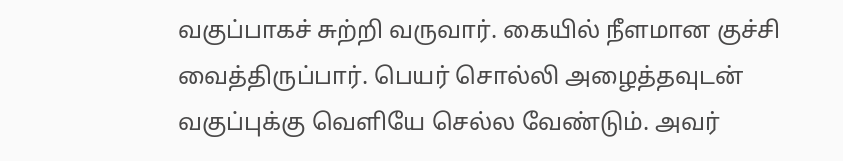வகுப்பாகச் சுற்றி வருவார். கையில் நீளமான குச்சி வைத்திருப்பார். பெயர் சொல்லி அழைத்தவுடன் வகுப்புக்கு வெளியே செல்ல வேண்டும். அவர்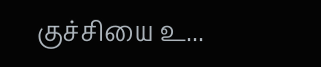குச்சியை உ...